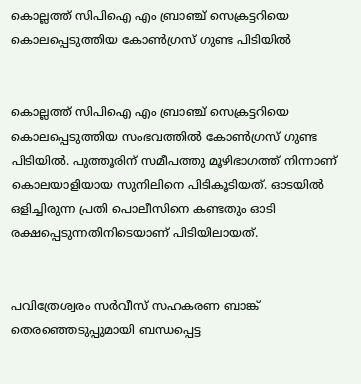കൊല്ലത്ത് സിപിഐ എം ബ്രാഞ്ച് സെക്രട്ടറിയെ കൊലപ്പെടുത്തിയ കോണ്‍ഗ്രസ് ഗുണ്ട പിടിയില്‍


കൊല്ലത്ത് സിപിഐ എം ബ്രാഞ്ച് സെക്രട്ടറിയെ കൊലപ്പെടുത്തിയ സംഭവത്തില്‍ കോണ്‍ഗ്രസ് ഗുണ്ട പിടിയില്‍. പുത്തൂരിന് സമീപത്തു മൂഴിഭാഗത്ത് നിന്നാണ് കൊലയാളിയായ സുനിലിനെ പിടികൂടിയത്. ഓടയില്‍ ഒളിച്ചിരുന്ന പ്രതി പൊലീസിനെ കണ്ടതും ഓടി രക്ഷപ്പെടുന്നതിനിടെയാണ് പിടിയിലായത്.


പവിത്രേശ്വരം സര്‍വീസ് സഹകരണ ബാങ്ക് തെരഞ്ഞെടുപ്പുമായി ബന്ധപ്പെട്ട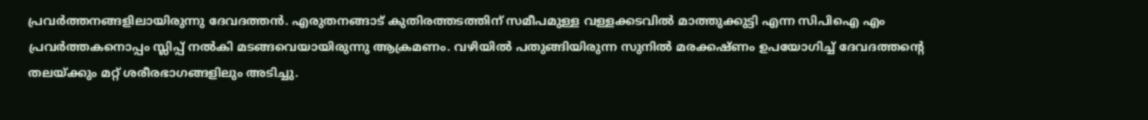പ്രവര്‍ത്തനങ്ങളിലായിരുന്നു ദേവദത്തന്‍. എരുതനങ്ങാട് കുതിരത്തടത്തിന് സമീപമുള്ള വള്ളക്കടവില്‍ മാത്തുക്കുട്ടി എന്ന സിപിഐ എം പ്രവര്‍ത്തകനൊപ്പം സ്ലിപ്പ് നല്‍കി മടങ്ങവെയായിരുന്നു ആക്രമണം. വഴിയില്‍ പതുങ്ങിയിരുന്ന സുനില്‍ മരക്കഷ്ണം ഉപയോഗിച്ച് ദേവദത്തന്റെ തലയ്ക്കും മറ്റ് ശരീരഭാഗങ്ങളിലും അടിച്ചു.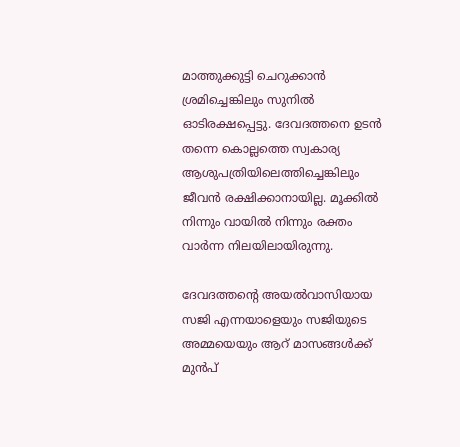മാത്തുക്കുട്ടി ചെറുക്കാന്‍ ശ്രമിച്ചെങ്കിലും സുനില്‍ ഓടിരക്ഷപ്പെട്ടു. ദേവദത്തനെ ഉടന്‍ തന്നെ കൊല്ലത്തെ സ്വകാര്യ ആശുപത്രിയിലെത്തിച്ചെങ്കിലും ജീവന്‍ രക്ഷിക്കാനായില്ല. മൂക്കില്‍ നിന്നും വായില്‍ നിന്നും രക്തം വാര്‍ന്ന നിലയിലായിരുന്നു.

ദേവദത്തന്റെ അയല്‍വാസിയായ സജി എന്നയാളെയും സജിയുടെ അമ്മയെയും ആറ് മാസങ്ങള്‍ക്ക് മുന്‍പ്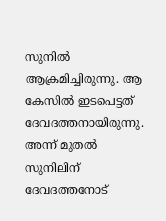സുനില്‍ ആക്രമിച്ചിരുന്നു. ആ കേസില്‍ ഇടപെട്ടത് ദേവദത്തനായിരുന്നു. അന്ന് മുതല്‍ സുനിലിന് ദേവദത്തനോട്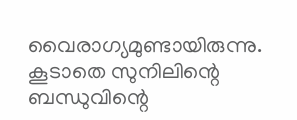വൈരാഗ്യമുണ്ടായിരുന്നു. കൂടാതെ സുനിലിന്റെ ബന്ധുവിന്റെ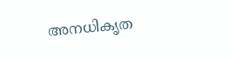അനധികൃത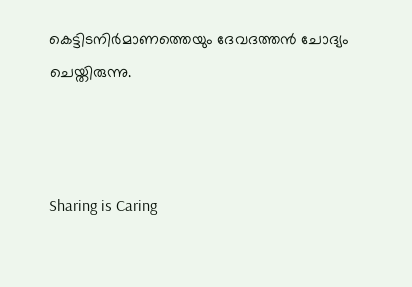കെട്ടിടനിര്‍മാണത്തെയും ദേവദത്തന്‍ ചോദ്യം ചെയ്തിരുന്നു.



Sharing is Caring